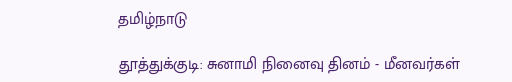தமிழ்நாடு

தூத்துக்குடி: சுனாமி நினைவு தினம் - மீனவர்கள்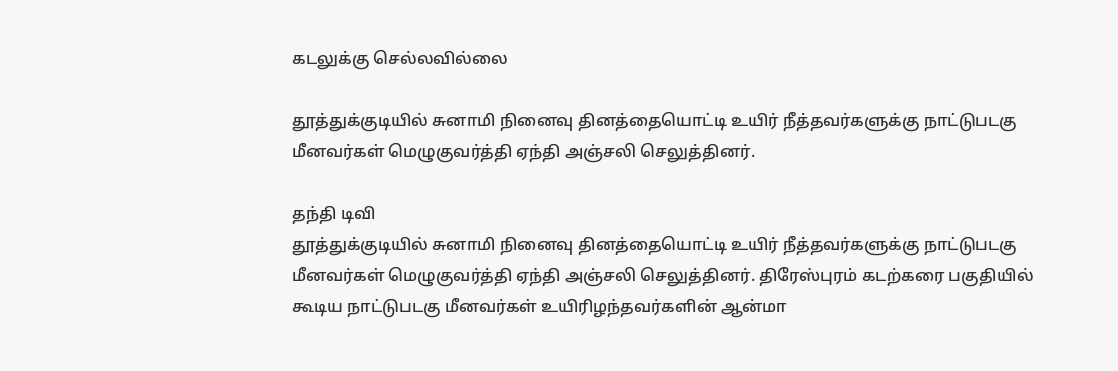கடலுக்கு செல்லவில்லை

தூத்துக்குடியில் சுனாமி நினைவு தினத்தையொட்டி உயிர் நீத்தவர்களுக்கு நாட்டுபடகு மீனவர்கள் மெழுகுவர்த்தி ஏந்தி அஞ்சலி செலுத்தினர்.

தந்தி டிவி
தூத்துக்குடியில் சுனாமி நினைவு தினத்தையொட்டி உயிர் நீத்தவர்களுக்கு நாட்டுபடகு மீனவர்கள் மெழுகுவர்த்தி ஏந்தி அஞ்சலி செலுத்தினர். திரேஸ்புரம் கடற்கரை பகுதியில் கூடிய நாட்டுபடகு மீனவர்கள் உயிரிழந்தவர்களின் ஆன்மா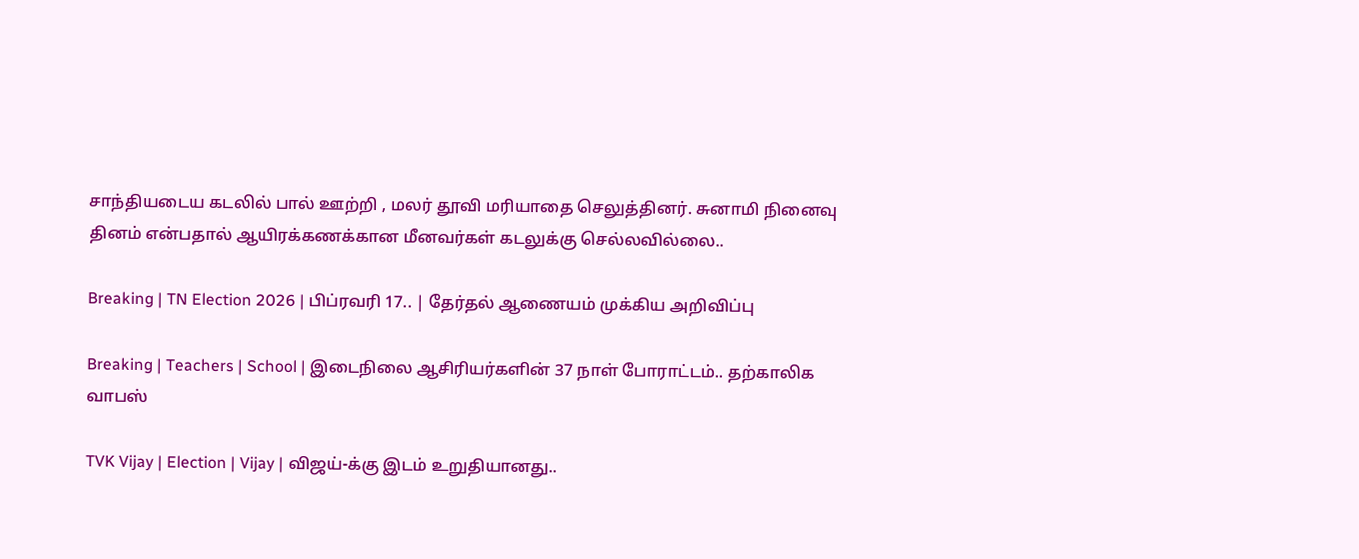சாந்தியடைய கடலில் பால் ஊற்றி , மலர் தூவி மரியாதை செலுத்தினர். சுனாமி நினைவு தினம் என்பதால் ஆயிரக்கணக்கான மீனவர்கள் கடலுக்கு செல்லவில்லை..

Breaking | TN Election 2026 | பிப்ரவரி 17.. | தேர்தல் ஆணையம் முக்கிய அறிவிப்பு

Breaking | Teachers | School | இடைநிலை ஆசிரியர்களின் 37 நாள் போராட்டம்.. தற்காலிக வாபஸ்

TVK Vijay | Election | Vijay | விஜய்-க்கு இடம் உறுதியானது..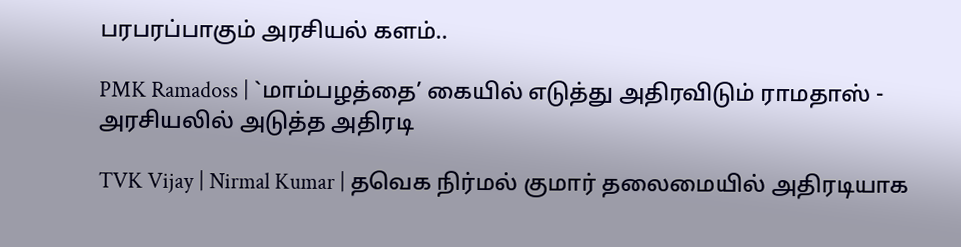பரபரப்பாகும் அரசியல் களம்..

PMK Ramadoss | `மாம்பழத்தை’ கையில் எடுத்து அதிரவிடும் ராமதாஸ் - அரசியலில் அடுத்த அதிரடி

TVK Vijay | Nirmal Kumar | தவெக நிர்மல் குமார் தலைமையில் அதிரடியாக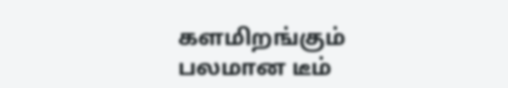களமிறங்கும் பலமான டீம்